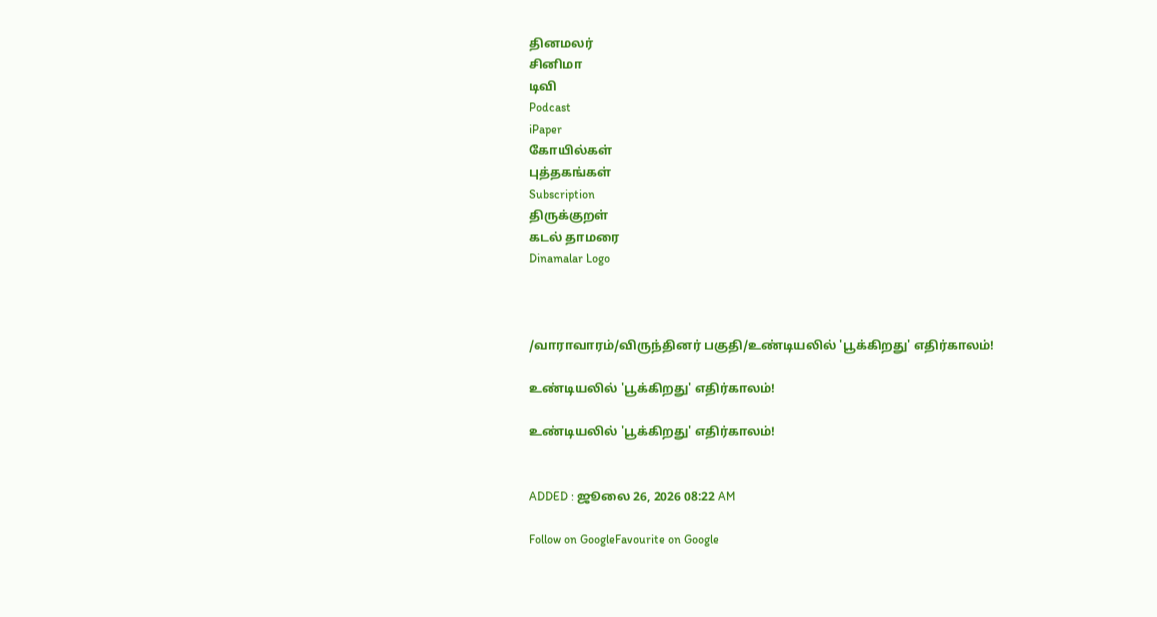தினமலர்
சினிமா
டிவி
Podcast
iPaper
கோயில்கள்
புத்தகங்கள்
Subscription
திருக்குறள்
கடல் தாமரை
Dinamalar Logo



/வாராவாரம்/விருந்தினர் பகுதி/உண்டியலில் 'பூக்கிறது' எதிர்காலம்!

உண்டியலில் 'பூக்கிறது' எதிர்காலம்!

உண்டியலில் 'பூக்கிறது' எதிர்காலம்!


ADDED : ஜூலை 26, 2026 08:22 AM

Follow on GoogleFavourite on Google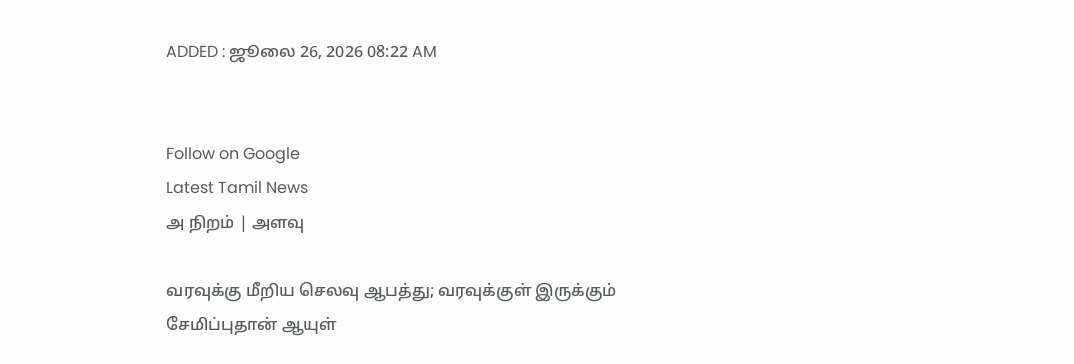ADDED : ஜூலை 26, 2026 08:22 AM


Follow on Google
Latest Tamil News
அ நிறம் | அளவு

வரவுக்கு மீறிய செலவு ஆபத்து; வரவுக்குள் இருக்கும் சேமிப்புதான் ஆயுள்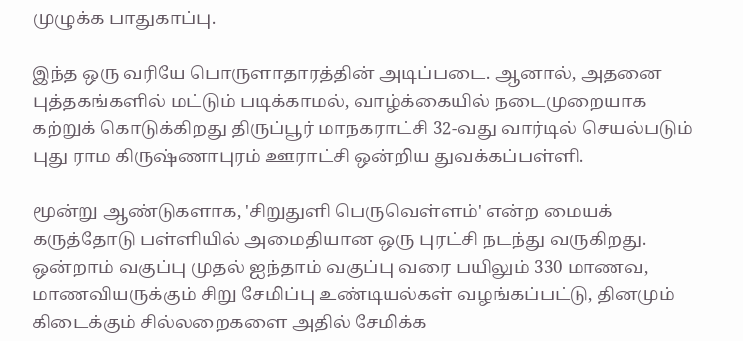முழுக்க பாதுகாப்பு.

இந்த ஒரு வரியே பொருளாதாரத்தின் அடிப்படை. ஆனால், அதனை புத்தகங்களில் மட்டும் படிக்காமல், வாழ்க்கையில் நடைமுறையாக கற்றுக் கொடுக்கிறது திருப்பூர் மாநகராட்சி 32-வது வார்டில் செயல்படும் புது ராம கிருஷ்ணாபுரம் ஊராட்சி ஒன்றிய துவக்கப்பள்ளி.

மூன்று ஆண்டுகளாக, 'சிறுதுளி பெருவெள்ளம்' என்ற மையக் கருத்தோடு பள்ளியில் அமைதியான ஒரு புரட்சி நடந்து வருகிறது. ஒன்றாம் வகுப்பு முதல் ஐந்தாம் வகுப்பு வரை பயிலும் 330 மாணவ, மாணவியருக்கும் சிறு சேமிப்பு உண்டியல்கள் வழங்கப்பட்டு, தினமும் கிடைக்கும் சில்லறைகளை அதில் சேமிக்க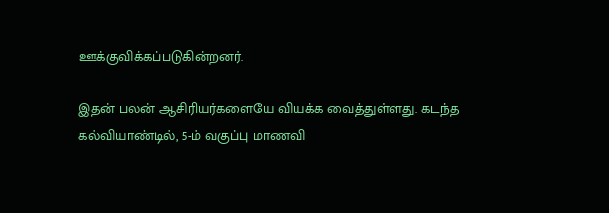ஊக்குவிக்கப்படுகின்றனர்.

இதன் பலன் ஆசிரியர்களையே வியக்க வைத்துள்ளது. கடந்த கல்வியாண்டில், 5-ம் வகுப்பு மாணவி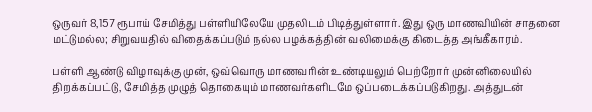ஒருவர் 8,157 ரூபாய் சேமித்து பள்ளியிலேயே முதலிடம் பிடித்துள்ளார். இது ஒரு மாணவியின் சாதனை மட்டுமல்ல; சிறுவயதில் விதைக்கப்படும் நல்ல பழக்கத்தின் வலிமைக்கு கிடைத்த அங்கீகாரம்.

பள்ளி ஆண்டு விழாவுக்கு முன், ஒவ்வொரு மாணவரின் உண்டியலும் பெற்றோர் முன்னிலையில் திறக்கப்பட்டு, சேமித்த முழுத் தொகையும் மாணவர்களிடமே ஒப்படைக்கப்படுகிறது. அத்துடன்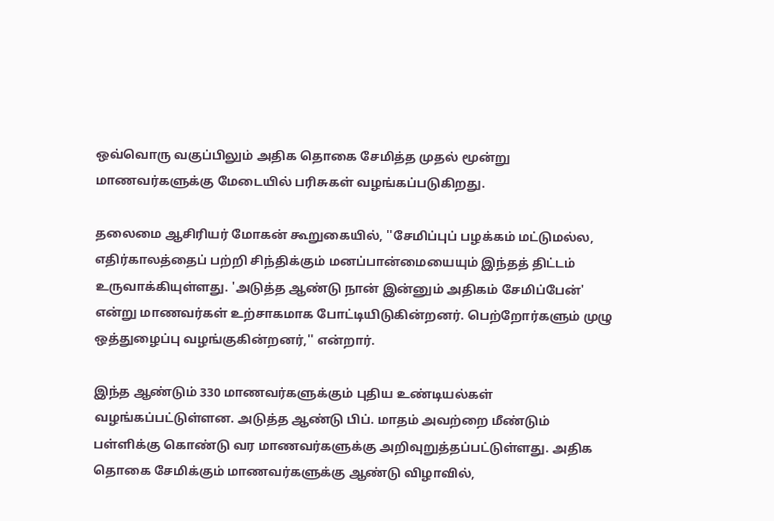ஒவ்வொரு வகுப்பிலும் அதிக தொகை சேமித்த முதல் மூன்று மாணவர்களுக்கு மேடையில் பரிசுகள் வழங்கப்படுகிறது.

தலைமை ஆசிரியர் மோகன் கூறுகையில், ''சேமிப்புப் பழக்கம் மட்டுமல்ல, எதிர்காலத்தைப் பற்றி சிந்திக்கும் மனப்பான்மையையும் இந்தத் திட்டம் உருவாக்கியுள்ளது. 'அடுத்த ஆண்டு நான் இன்னும் அதிகம் சேமிப்பேன்' என்று மாணவர்கள் உற்சாகமாக போட்டியிடுகின்றனர். பெற்றோர்களும் முழு ஒத்துழைப்பு வழங்குகின்றனர்,'' என்றார்.

இந்த ஆண்டும் 330 மாணவர்களுக்கும் புதிய உண்டியல்கள் வழங்கப்பட்டுள்ளன. அடுத்த ஆண்டு பிப். மாதம் அவற்றை மீண்டும் பள்ளிக்கு கொண்டு வர மாணவர்களுக்கு அறிவுறுத்தப்பட்டுள்ளது. அதிக தொகை சேமிக்கும் மாணவர்களுக்கு ஆண்டு விழாவில்,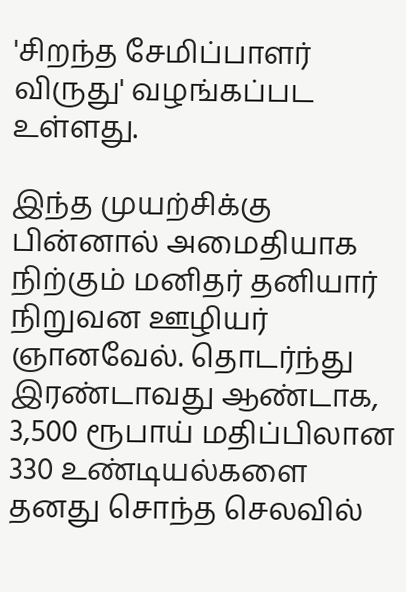'சிறந்த சேமிப்பாளர் விருது' வழங்கப்பட உள்ளது.

இந்த முயற்சிக்கு பின்னால் அமைதியாக நிற்கும் மனிதர் தனியார் நிறுவன ஊழியர் ஞானவேல். தொடர்ந்து இரண்டாவது ஆண்டாக, 3,500 ரூபாய் மதிப்பிலான 330 உண்டியல்களை தனது சொந்த செலவில்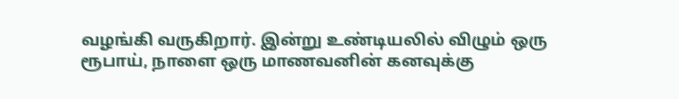வழங்கி வருகிறார். இன்று உண்டியலில் விழும் ஒரு ரூபாய், நாளை ஒரு மாணவனின் கனவுக்கு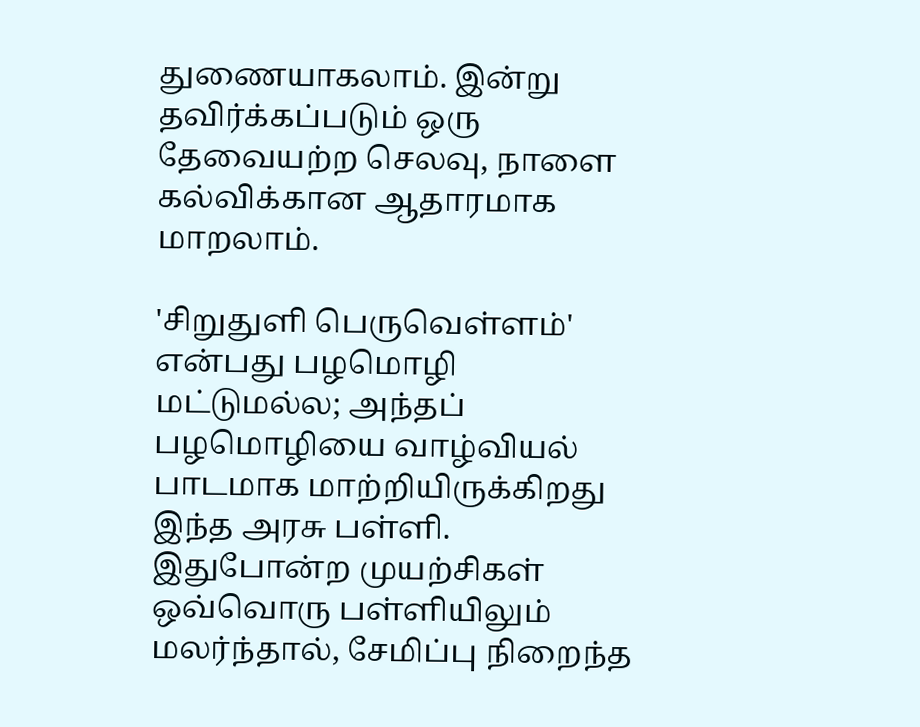துணையாகலாம். இன்று தவிர்க்கப்படும் ஒரு தேவையற்ற செலவு, நாளை கல்விக்கான ஆதாரமாக மாறலாம்.

'சிறுதுளி பெருவெள்ளம்' என்பது பழமொழி மட்டுமல்ல; அந்தப் பழமொழியை வாழ்வியல் பாடமாக மாற்றியிருக்கிறது இந்த அரசு பள்ளி. இதுபோன்ற முயற்சிகள் ஒவ்வொரு பள்ளியிலும் மலர்ந்தால், சேமிப்பு நிறைந்த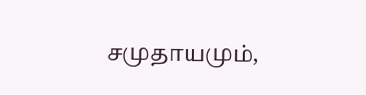சமுதாயமும்,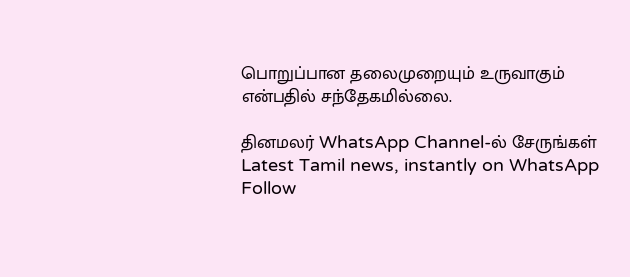பொறுப்பான தலைமுறையும் உருவாகும் என்பதில் சந்தேகமில்லை.

தினமலர் WhatsApp Channel-ல் சேருங்கள்
Latest Tamil news, instantly on WhatsApp
Follow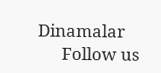Dinamalar
      Follow us